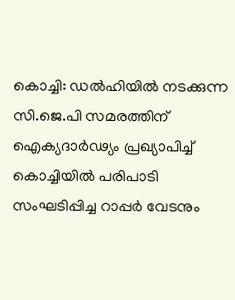കൊച്ചി: ഡൽഹിയിൽ നടക്കുന്ന സി.ജെ.പി സമരത്തിന് ഐക്യദാർഢ്യം പ്രഖ്യാപിച്ച് കൊച്ചിയിൽ പരിപാടി സംഘടിപ്പിച്ച റാപ്പർ വേടനും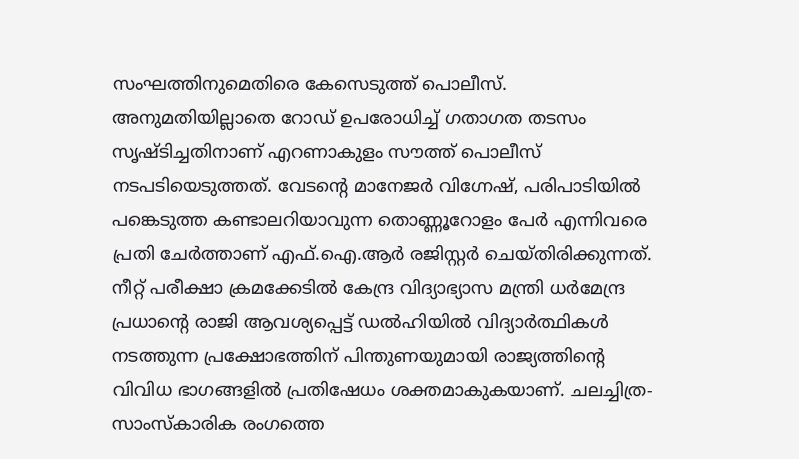സംഘത്തിനുമെതിരെ കേസെടുത്ത് പൊലീസ്. അനുമതിയില്ലാതെ റോഡ് ഉപരോധിച്ച് ഗതാഗത തടസം സൃഷ്ടിച്ചതിനാണ് എറണാകുളം സൗത്ത് പൊലീസ് നടപടിയെടുത്തത്. വേടന്റെ മാനേജർ വിഗ്നേഷ്, പരിപാടിയിൽ പങ്കെടുത്ത കണ്ടാലറിയാവുന്ന തൊണ്ണൂറോളം പേർ എന്നിവരെ പ്രതി ചേർത്താണ് എഫ്.ഐ.ആർ രജിസ്റ്റർ ചെയ്തിരിക്കുന്നത്.
നീറ്റ് പരീക്ഷാ ക്രമക്കേടിൽ കേന്ദ്ര വിദ്യാഭ്യാസ മന്ത്രി ധർമേന്ദ്ര പ്രധാന്റെ രാജി ആവശ്യപ്പെട്ട് ഡൽഹിയിൽ വിദ്യാർത്ഥികൾ നടത്തുന്ന പ്രക്ഷോഭത്തിന് പിന്തുണയുമായി രാജ്യത്തിന്റെ വിവിധ ഭാഗങ്ങളിൽ പ്രതിഷേധം ശക്തമാകുകയാണ്. ചലച്ചിത്ര-സാംസ്കാരിക രംഗത്തെ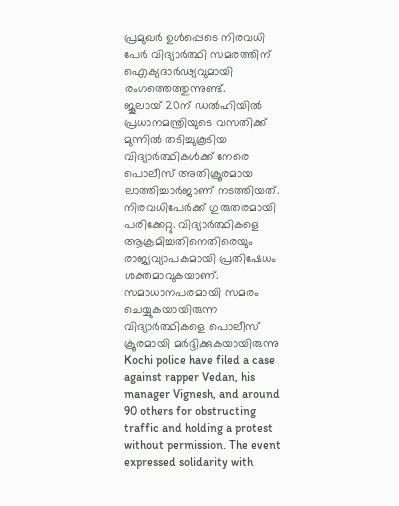പ്രമുഖർ ഉൾപ്പെടെ നിരവധി പേർ വിദ്യാർത്ഥി സമരത്തിന് ഐക്യദാർഢ്യവുമായി രംഗത്തെത്തുന്നുണ്ട്.
ജൂലായ് 20ന് ഡൽഹിയിൽ പ്രധാനമന്ത്രിയുടെ വസതിക്ക് മുന്നിൽ തടിച്ചുകൂടിയ വിദ്യാർത്ഥികൾക്ക് നേരെ പൊലീസ് അതിക്രൂരമായ ലാത്തിച്ചാർജാണ് നടത്തിയത്. നിരവധിപേർക്ക് ഗുരുതരമായി പരിക്കേറ്റു. വിദ്യാർത്ഥികളെ ആക്രമിച്ചതിനെതിരെയും രാജ്യവ്യാപകമായി പ്രതിഷേധം ശക്തമാവുകയാണ്. സമാധാനപരമായി സമരം ചെയ്യുകയായിരുന്ന വിദ്യാർത്ഥികളെ പൊലീസ് ക്രൂരമായി മർദ്ദിക്കുകയായിരുന്നു
Kochi police have filed a case against rapper Vedan, his manager Vignesh, and around 90 others for obstructing traffic and holding a protest without permission. The event expressed solidarity with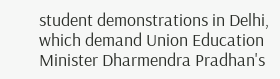student demonstrations in Delhi, which demand Union Education Minister Dharmendra Pradhan's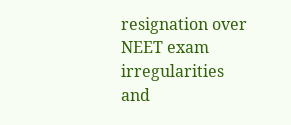resignation over NEET exam irregularities and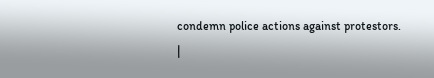condemn police actions against protestors.
|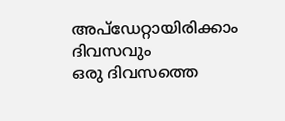അപ്ഡേറ്റായിരിക്കാം ദിവസവും
ഒരു ദിവസത്തെ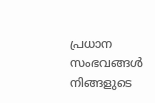പ്രധാന സംഭവങ്ങൾ നിങ്ങളുടെ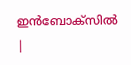ഇൻബോക്സിൽ |